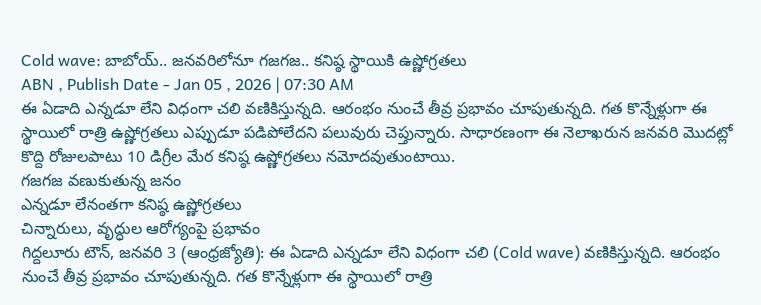Cold wave: బాబోయ్.. జనవరిలోనూ గజగజ.. కనిష్ఠ స్థాయికి ఉష్ణోగ్రతలు
ABN , Publish Date - Jan 05 , 2026 | 07:30 AM
ఈ ఏడాది ఎన్నడూ లేని విధంగా చలి వణికిస్తున్నది. ఆరంభం నుంచే తీవ్ర ప్రభావం చూపుతున్నది. గత కొన్నేళ్లుగా ఈ స్థాయిలో రాత్రి ఉష్ణోగ్రతలు ఎప్పుడూ పడిపోలేదని పలువురు చెప్తున్నారు. సాధారణంగా ఈ నెలాఖరున జనవరి మొదట్లో కొద్ది రోజులపాటు 10 డిగ్రీల మేర కనిష్ఠ ఉష్ణోగ్రతలు నమోదవుతుంటాయి.
గజగజ వణుకుతున్న జనం
ఎన్నడూ లేనంతగా కనిష్ఠ ఉష్ణోగ్రతలు
చిన్నారులు, వృద్ధుల ఆరోగ్యంపై ప్రభావం
గిద్దలూరు టౌన్, జనవరి 3 (ఆంధ్రజ్యోతి): ఈ ఏడాది ఎన్నడూ లేని విధంగా చలి (Cold wave) వణికిస్తున్నది. ఆరంభం నుంచే తీవ్ర ప్రభావం చూపుతున్నది. గత కొన్నేళ్లుగా ఈ స్థాయిలో రాత్రి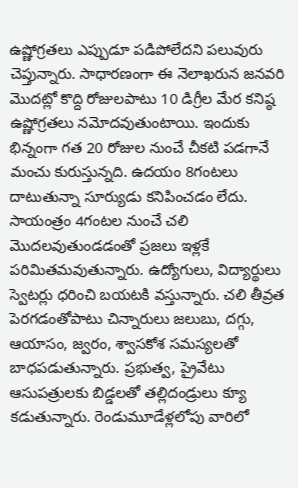ఉష్ణోగ్రతలు ఎప్పుడూ పడిపోలేదని పలువురు చెప్తున్నారు. సాధారణంగా ఈ నెలాఖరున జనవరి మొదట్లో కొద్ది రోజులపాటు 10 డిగ్రీల మేర కనిష్ఠ ఉష్ణోగ్రతలు నమోదవుతుంటాయి. ఇందుకు భిన్నంగా గత 20 రోజుల నుంచే చీకటి పడగానే మంచు కురుస్తున్నది. ఉదయం 8గంటలు దాటుతున్నా సూర్యుడు కనిపించడం లేదు. సాయంత్రం 4గంటల నుంచే చలి మొదలవుతుండడంతో ప్రజలు ఇళ్లకే పరిమితమవుతున్నారు. ఉద్యోగులు, విద్యార్థులు స్వెటర్లు ధరించి బయటకి వస్తున్నారు. చలి తీవ్రత పెరగడంతోపాటు చిన్నారులు జలుబు, దగ్గు, ఆయాసం, జ్వరం, శ్వాసకోశ సమస్యలతో బాధపడుతున్నారు. ప్రభుత్వ, ప్రైవేటు ఆసుపత్రులకు బిడ్డలతో తల్లిదండ్రులు క్యూ కడుతున్నారు. రెండుమూడేళ్లలోపు వారిలో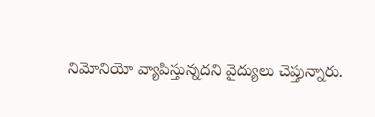నిమోనియో వ్యాపిస్తున్నదని వైద్యులు చెప్తున్నారు.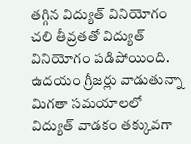తగ్గిన విద్యుత్ వినియోగం
చలి తీవ్రతతో విద్యుత్ వినియోగం పడిపోయింది. ఉదయం గ్రీజర్లు వాడుతున్నా మిగతా సమయాలలో విద్యుత్ వాడకం తక్కువగా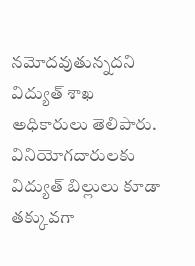నమోదవుతున్నదని విద్యుత్ శాఖ అధికారులు తెలిపారు. వినియోగదారులకు విద్యుత్ బిల్లులు కూడా తక్కువగా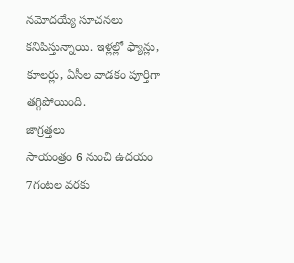నమోదయ్యే సూచనలు కనిపిస్తున్నాయి. ఇళ్లల్లో ఫ్యాన్లు, కూలర్లు, ఏసీల వాడకం పూర్తిగా తగ్గిపోయింది.
జాగ్రత్తలు
సాయంత్రం 6 నుంచి ఉదయం 7గంటల వరకు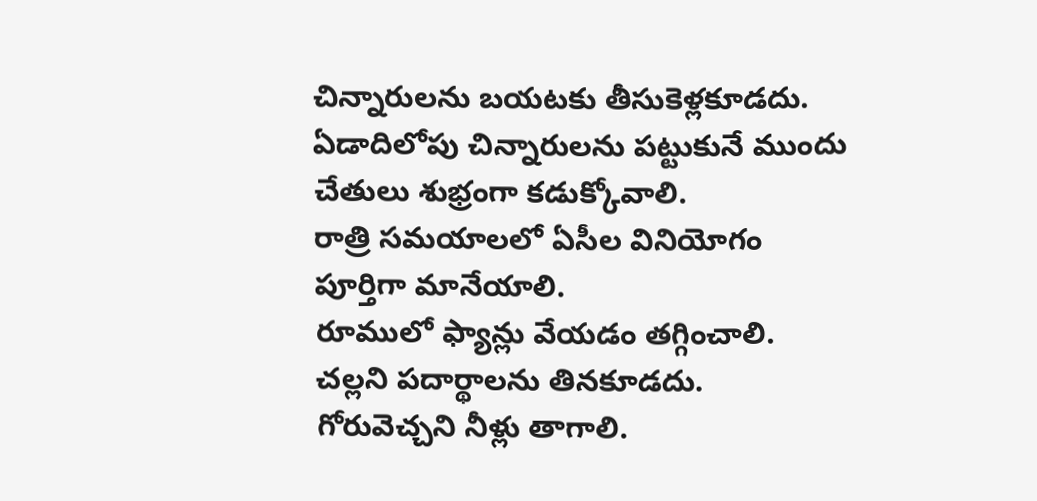చిన్నారులను బయటకు తీసుకెళ్లకూడదు.
ఏడాదిలోపు చిన్నారులను పట్టుకునే ముందు చేతులు శుభ్రంగా కడుక్కోవాలి.
రాత్రి సమయాలలో ఏసీల వినియోగం పూర్తిగా మానేయాలి.
రూములో ఫ్యాన్లు వేయడం తగ్గించాలి.
చల్లని పదార్థాలను తినకూడదు.
గోరువెచ్చని నీళ్లు తాగాలి.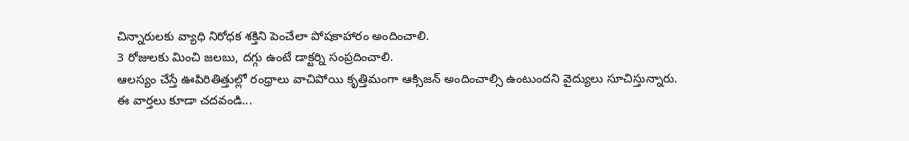చిన్నారులకు వ్యాధి నిరోధక శక్తిని పెంచేలా పోషకాహారం అందించాలి.
3 రోజులకు మించి జలబు, దగ్గు ఉంటే డాక్టర్ని సంప్రదించాలి.
ఆలస్యం చేస్తే ఊపిరితిత్తుల్లో రంధ్రాలు వాచిపోయి కృత్తిమంగా ఆక్సిజన్ అందించాల్సి ఉంటుందని వైద్యులు సూచిస్తున్నారు.
ఈ వార్తలు కూడా చదవండి...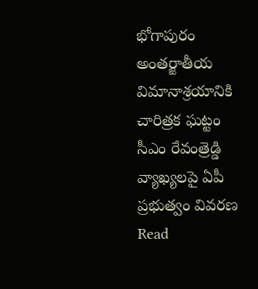భోగాపురం అంతర్జాతీయ విమానాశ్రయానికి చారిత్రక ఘట్టం
సీఎం రేవంత్రెడ్డి వ్యాఖ్యలపై ఏపీ ప్రభుత్వం వివరణ
Read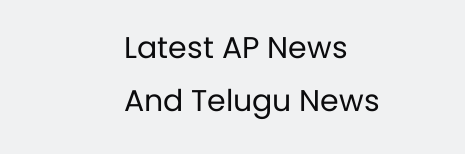Latest AP News And Telugu News